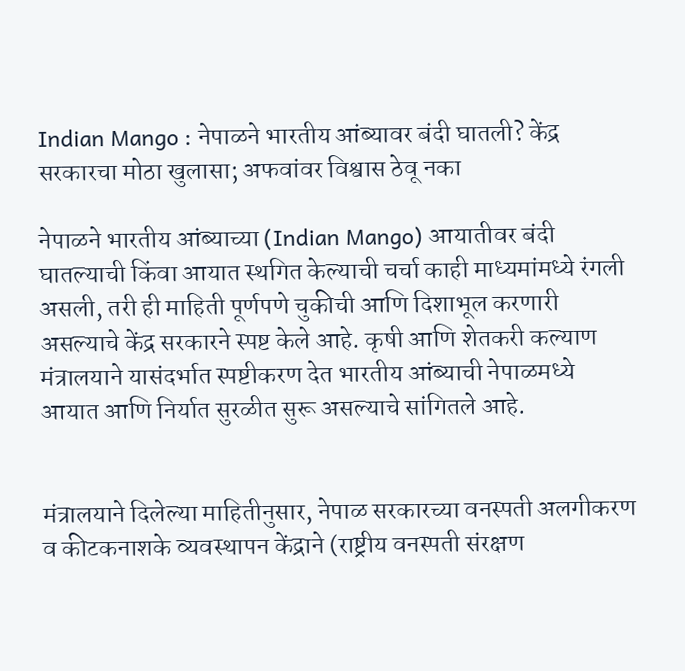Indian Mango : नेपाळने भारतीय आंब्यावर बंदी घातली? केंद्र सरकारचा मोठा खुलासा; अफवांवर विश्वास ठेवू नका

नेपाळने भारतीय आंब्याच्या (Indian Mango) आयातीवर बंदी घातल्याची किंवा आयात स्थगित केल्याची चर्चा काही माध्यमांमध्ये रंगली असली, तरी ही माहिती पूर्णपणे चुकीची आणि दिशाभूल करणारी असल्याचे केंद्र सरकारने स्पष्ट केले आहे. कृषी आणि शेतकरी कल्याण मंत्रालयाने यासंदर्भात स्पष्टीकरण देत भारतीय आंब्याची नेपाळमध्ये आयात आणि निर्यात सुरळीत सुरू असल्याचे सांगितले आहे.


मंत्रालयाने दिलेल्या माहितीनुसार, नेपाळ सरकारच्या वनस्पती अलगीकरण व कीटकनाशके व्यवस्थापन केंद्राने (राष्ट्रीय वनस्पती संरक्षण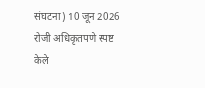संघटना) 10 जून 2026 रोजी अधिकृतपणे स्पष्ट केले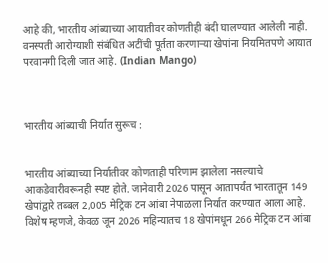आहे की, भारतीय आंब्याच्या आयातीवर कोणतीही बंदी घालण्यात आलेली नाही. वनस्पती आरोग्याशी संबंधित अटींची पूर्तता करणाऱ्या खेपांना नियमितपणे आयात परवानगी दिली जात आहे. (Indian Mango)



भारतीय आंब्याची निर्यात सुरूच :


भारतीय आंब्याच्या निर्यातीवर कोणताही परिणाम झालेला नसल्याचे आकडेवारीवरूनही स्पष्ट होते. जानेवारी 2026 पासून आतापर्यंत भारतातून 149 खेपांद्वारे तब्बल 2,005 मेट्रिक टन आंबा नेपाळला निर्यात करण्यात आला आहे. विशेष म्हणजे, केवळ जून 2026 महिन्यातच 18 खेपांमधून 266 मेट्रिक टन आंबा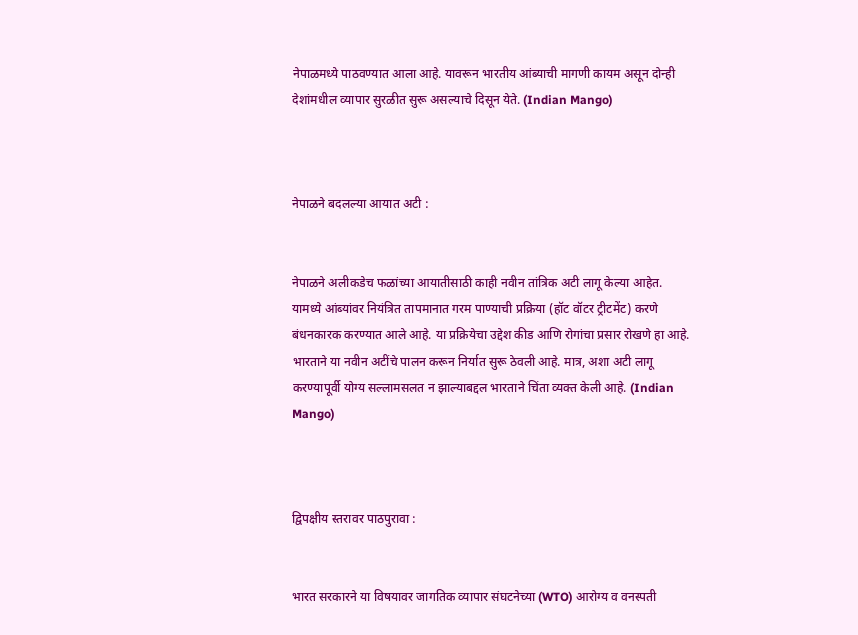नेपाळमध्ये पाठवण्यात आला आहे. यावरून भारतीय आंब्याची मागणी कायम असून दोन्ही देशांमधील व्यापार सुरळीत सुरू असल्याचे दिसून येते. (Indian Mango)



नेपाळने बदलल्या आयात अटी :


नेपाळने अलीकडेच फळांच्या आयातीसाठी काही नवीन तांत्रिक अटी लागू केल्या आहेत. यामध्ये आंब्यांवर नियंत्रित तापमानात गरम पाण्याची प्रक्रिया (हॉट वॉटर ट्रीटमेंट) करणे बंधनकारक करण्यात आले आहे. या प्रक्रियेचा उद्देश कीड आणि रोगांचा प्रसार रोखणे हा आहे. भारताने या नवीन अटींचे पालन करून निर्यात सुरू ठेवली आहे. मात्र, अशा अटी लागू करण्यापूर्वी योग्य सल्लामसलत न झाल्याबद्दल भारताने चिंता व्यक्त केली आहे. (Indian Mango)



द्विपक्षीय स्तरावर पाठपुरावा :


भारत सरकारने या विषयावर जागतिक व्यापार संघटनेच्या (WTO) आरोग्य व वनस्पती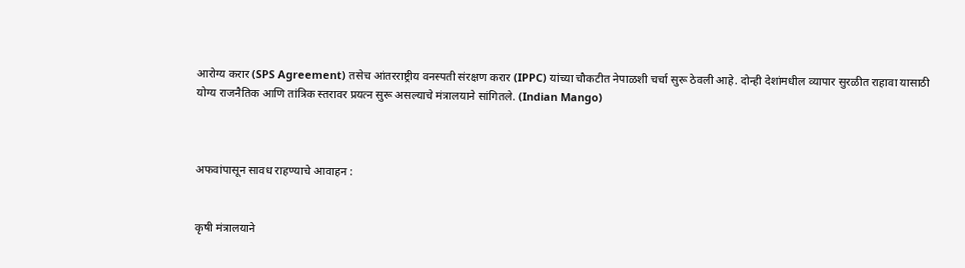आरोग्य करार (SPS Agreement) तसेच आंतरराष्ट्रीय वनस्पती संरक्षण करार (IPPC) यांच्या चौकटीत नेपाळशी चर्चा सुरू ठेवली आहे. दोन्ही देशांमधील व्यापार सुरळीत राहावा यासाठी योग्य राजनैतिक आणि तांत्रिक स्तरावर प्रयत्न सुरू असल्याचे मंत्रालयाने सांगितले. (Indian Mango)



अफवांपासून सावध राहण्याचे आवाहन :


कृषी मंत्रालयाने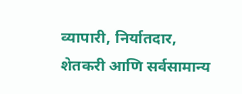व्यापारी, निर्यातदार, शेतकरी आणि सर्वसामान्य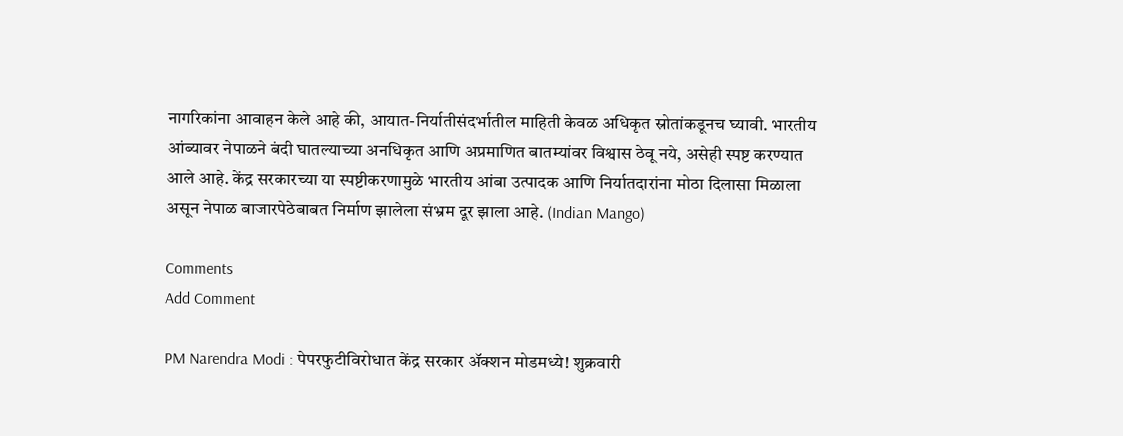नागरिकांना आवाहन केले आहे की, आयात-निर्यातीसंदर्भातील माहिती केवळ अधिकृत स्रोतांकडूनच घ्यावी. भारतीय आंब्यावर नेपाळने बंदी घातल्याच्या अनधिकृत आणि अप्रमाणित बातम्यांवर विश्वास ठेवू नये, असेही स्पष्ट करण्यात आले आहे. केंद्र सरकारच्या या स्पष्टीकरणामुळे भारतीय आंबा उत्पादक आणि निर्यातदारांना मोठा दिलासा मिळाला असून नेपाळ बाजारपेठेबाबत निर्माण झालेला संभ्रम दूर झाला आहे. (Indian Mango)

Comments
Add Comment

PM Narendra Modi : पेपरफुटीविरोधात केंद्र सरकार ॲक्शन मोडमध्ये! शुक्रवारी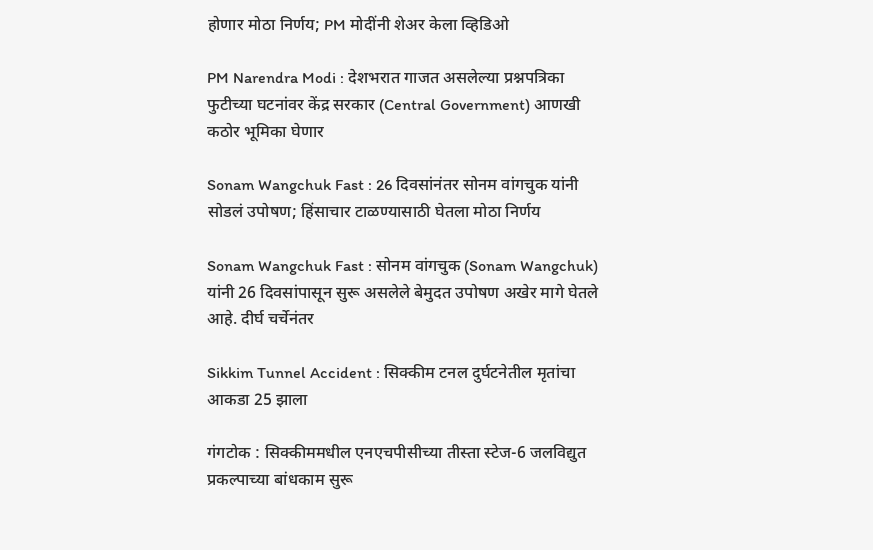होणार मोठा निर्णय; PM मोदींनी शेअर केला व्हिडिओ

PM Narendra Modi : देशभरात गाजत असलेल्या प्रश्नपत्रिका फुटीच्या घटनांवर केंद्र सरकार (Central Government) आणखी कठोर भूमिका घेणार

Sonam Wangchuk Fast : 26 दिवसांनंतर सोनम वांगचुक यांनी सोडलं उपोषण; हिंसाचार टाळण्यासाठी घेतला मोठा निर्णय

Sonam Wangchuk Fast : सोनम वांगचुक (Sonam Wangchuk) यांनी 26 दिवसांपासून सुरू असलेले बेमुदत उपोषण अखेर मागे घेतले आहे. दीर्घ चर्चेनंतर

Sikkim Tunnel Accident : सिक्कीम टनल दुर्घटनेतील मृतांचा आकडा 25 झाला

गंगटोक : सिक्कीममधील एनएचपीसीच्या तीस्ता स्टेज-6 जलविद्युत प्रकल्पाच्या बांधकाम सुरू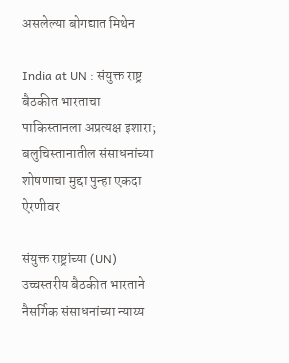असलेल्या बोगद्यात मिथेन

India at UN : संयुक्त राष्ट्र बैठकीत भारताचा पाकिस्तानला अप्रत्यक्ष इशारा; बलुचिस्तानातील संसाधनांच्या शोषणाचा मुद्दा पुन्हा एकदा ऐरणीवर

संयुक्त राष्ट्रांच्या (UN) उच्चस्तरीय बैठकीत भारताने नैसर्गिक संसाधनांच्या न्याय्य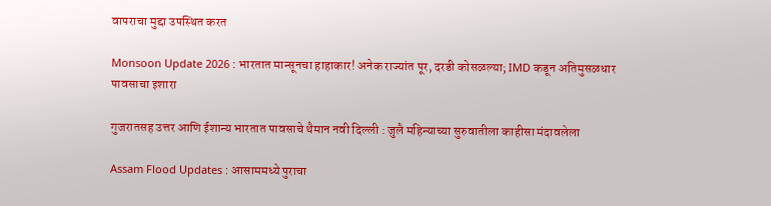वापराचा मुद्दा उपस्थित करत

Monsoon Update 2026 : भारतात मान्सूनचा हाहाकार! अनेक राज्यांत पूर, दरडी कोसळल्या; IMD कडून अतिमुसळधार पावसाचा इशारा

गुजरातसह उत्तर आणि ईशान्य भारतात पावसाचे थैमान नवी दिल्ली : जुलै महिन्याच्या सुरुवातीला काहीसा मंदावलेला

Assam Flood Updates : आसाममध्ये पुराचा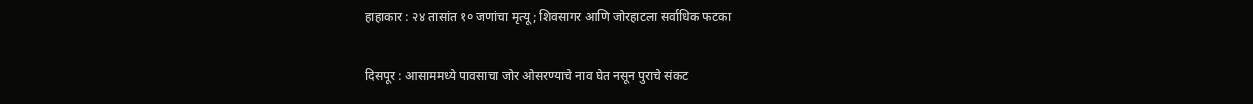हाहाकार : २४ तासांत १० जणांचा मृत्यू; शिवसागर आणि जोरहाटला सर्वाधिक फटका

दिसपूर : आसाममध्ये पावसाचा जोर ओसरण्याचे नाव घेत नसून पुराचे संकट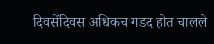दिवसेंदिवस अधिकच गडद होत चालले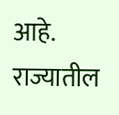आहे. राज्यातील